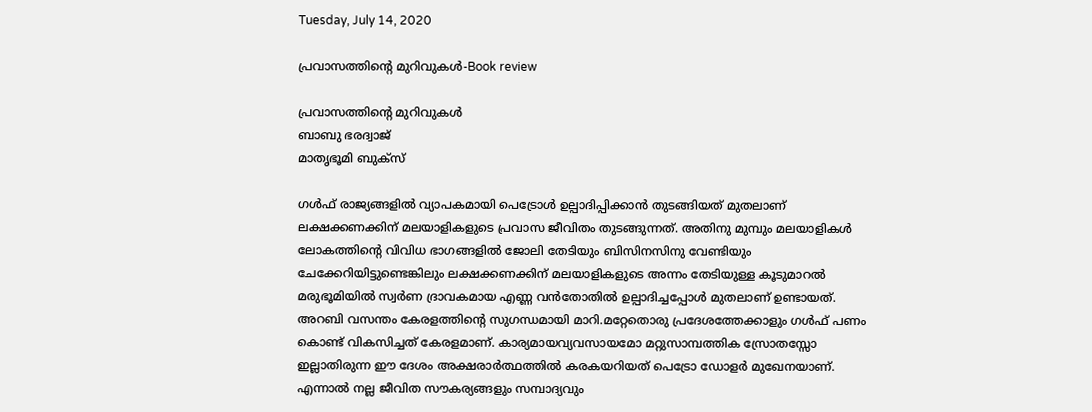Tuesday, July 14, 2020

പ്രവാസത്തിൻ്റെ മുറിവുകൾ-Book review

പ്രവാസത്തിൻ്റെ മുറിവുകൾ
ബാബു ഭരദ്വാജ്
മാതൃഭൂമി ബുക്സ്

ഗൾഫ് രാജ്യങ്ങളിൽ വ്യാപകമായി പെട്രോൾ ഉല്പാദിപ്പിക്കാൻ തുടങ്ങിയത് മുതലാണ് ലക്ഷക്കണക്കിന് മലയാളികളുടെ പ്രവാസ ജീവിതം തുടങ്ങുന്നത്. അതിനു മുമ്പും മലയാളികൾ ലോകത്തിൻ്റെ വിവിധ ഭാഗങ്ങളിൽ ജോലി തേടിയും ബിസിനസിനു വേണ്ടിയും ചേക്കേറിയിട്ടുണ്ടെങ്കിലും ലക്ഷക്കണക്കിന് മലയാളികളുടെ അന്നം തേടിയുള്ള കൂടുമാറൽ മരുഭൂമിയിൽ സ്വർണ ദ്രാവകമായ എണ്ണ വൻതോതിൽ ഉല്പാദിച്ചപ്പോൾ മുതലാണ് ഉണ്ടായത്. അറബി വസന്തം കേരളത്തിൻ്റെ സുഗന്ധമായി മാറി.മറ്റേതൊരു പ്രദേശത്തേക്കാളും ഗൾഫ് പണം കൊണ്ട് വികസിച്ചത് കേരളമാണ്. കാര്യമായവ്യവസായമോ മറ്റുസാമ്പത്തിക സ്രോതസ്സോ ഇല്ലാതിരുന്ന ഈ ദേശം അക്ഷരാർത്ഥത്തിൽ കരകയറിയത് പെട്രോ ഡോളർ മുഖേനയാണ്. എന്നാൽ നല്ല ജീവിത സൗകര്യങ്ങളും സമ്പാദ്യവും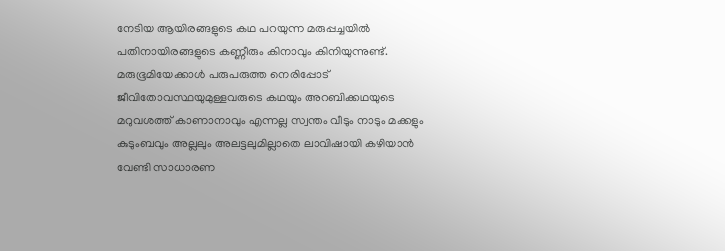നേടിയ ആയിരങ്ങളുടെ കഥ പറയുന്ന മരുപ്പച്ചയിൽ പതിനായിരങ്ങളുടെ കണ്ണീരും കിനാവും കിനിയുന്നുണ്ട്. മരുഭൂമിയേക്കാൾ പരുപരുത്ത നെരിപ്പോട് ജീവിതോവസ്ഥയുമുള്ളവരുടെ കഥയും അറബിക്കഥയുടെ മറുവശത്ത് കാണാനാവും എന്നല്ല സ്വന്തം വീടും നാടും മക്കളും കുടുംബവും അല്ലലും അലട്ടലുമില്ലാതെ ലാവിഷായി കഴിയാൻ വേണ്ടി സാധാരണ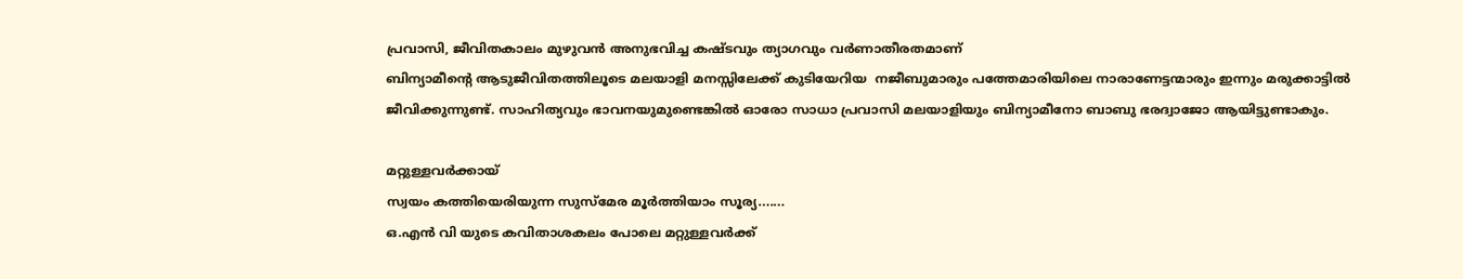പ്രവാസി, ജീവിതകാലം മുഴുവൻ അനുഭവിച്ച കഷ്ടവും ത്യാഗവും വർണാതീരതമാണ്
ബിന്യാമീൻ്റെ ആടുജീവിതത്തിലൂടെ മലയാളി മനസ്സിലേക്ക് കുടിയേറിയ  നജീബുമാരും പത്തേമാരിയിലെ നാരാണേട്ടന്മാരും ഇന്നും മരുക്കാട്ടിൽ ജീവിക്കുന്നുണ്ട്. സാഹിത്യവും ഭാവനയുമുണ്ടെങ്കിൽ ഓരോ സാധാ പ്രവാസി മലയാളിയും ബിന്യാമീനോ ബാബു ഭരദ്വാജോ ആയിട്ടുണ്ടാകും.

മറ്റുള്ളവർക്കായ്
സ്വയം കത്തിയെരിയുന്ന സുസ്മേര മൂർത്തിയാം സൂര്യ.......
ഒ.എൻ വി യുടെ കവിതാശകലം പോലെ മറ്റുള്ളവർക്ക്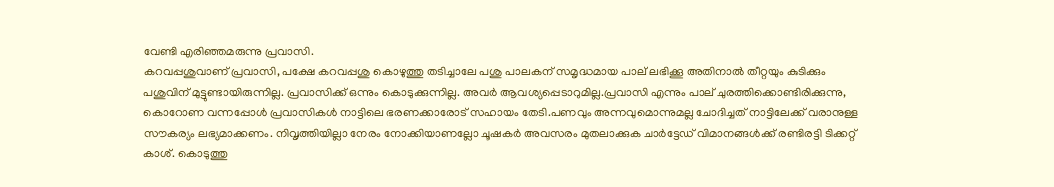വേണ്ടി എരിഞ്ഞമരുന്നു പ്രവാസി.
കറവപ്പശുവാണ് പ്രവാസി, പക്ഷേ കറവപ്പശു കൊഴുത്തു തടിച്ചാലേ പശു പാലകന് സമൃദ്ധമായ പാല് ലഭിക്കൂ അതിനാൽ തീറ്റയും കുടിക്കും പശുവിന് മുട്ടുണ്ടായിരുന്നില്ല. പ്രവാസിക്ക് ഒന്നും കൊടുക്കുന്നില്ല. അവർ ആവശ്യപ്പെടാറുമില്ല.പ്രവാസി എന്നും പാല് ചുരത്തിക്കൊണ്ടിരിക്കുന്നു, കൊറോണ വന്നപ്പോൾ പ്രവാസികൾ നാട്ടിലെ ഭരണക്കാരോട് സഹായം തേടി.പണവും അന്നവുമൊന്നുമല്ല ചോദിച്ചത് നാട്ടിലേക്ക് വരാനുള്ള സൗകര്യം ലഭ്യമാക്കണം. നിവൃത്തിയില്ലാ നേരം നോക്കിയാണല്ലോ ചൂഷകർ അവസരം മുതലാക്കുക ചാർട്ടേഡ് വിമാനങ്ങൾക്ക് രണ്ടിരട്ടി ടിക്കറ്റ് കാശ്. കൊടുത്തു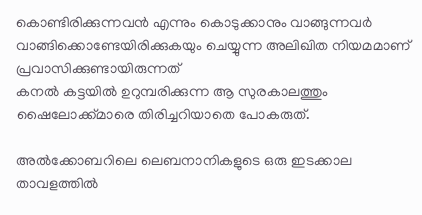കൊണ്ടിരിക്കുന്നവൻ എന്നും കൊടുക്കാനും വാങ്ങുന്നവർ വാങ്ങിക്കൊണ്ടേയിരിക്കുകയും ചെയ്യുന്ന അലിഖിത നിയമമാണ് പ്രവാസിക്കുണ്ടായിരുന്നത്
കനൽ കട്ടയിൽ ഉറുമ്പരിക്കുന്ന ആ സുരകാലത്തും ഷൈലോക്ക്മാരെ തിരിച്ചറിയാതെ പോകരുത്.

അൽക്കോബറിലെ ലെബനാനികളുടെ ഒരു ഇടക്കാല താവളത്തിൽ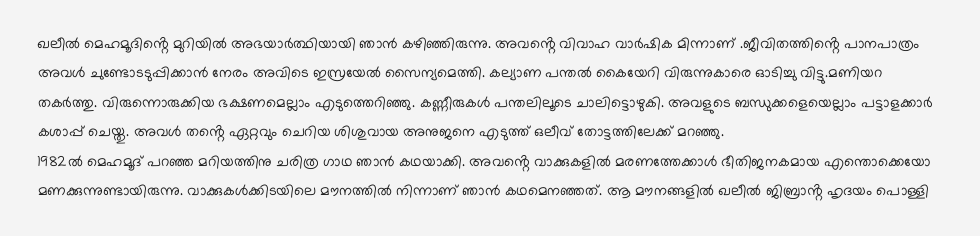ഖലീൽ മെഹമൂദിൻ്റെ മുറിയിൽ അഭയാർത്ഥിയായി ഞാൻ കഴിഞ്ഞിരുന്നു. അവൻ്റെ വിവാഹ വാർഷിക മിന്നാണ് .ജീവിതത്തിൻ്റെ പാനപാത്രം അവൾ ചുണ്ടോടടുപ്പിക്കാൻ നേരം അവിടെ ഇസ്രയേൽ സൈന്യമെത്തി. കല്യാണ പന്തൽ കൈയേറി വിരുന്നുകാരെ ഓടിച്ചു വിട്ടു.മണിയറ തകർത്തു. വിരുന്നൊരുക്കിയ ഭക്ഷണമെല്ലാം എടുത്തെറിഞ്ഞു. കണ്ണീരുകൾ പന്തലിലൂടെ ചാലിട്ടൊഴുകി. അവളുടെ ബന്ധുക്കളെയെല്ലാം പട്ടാളക്കാർ കശാപ്പ് ചെയ്തു. അവൾ തൻ്റെ ഏറ്റവും ചെറിയ ശിശുവായ അനുജനെ എടുത്ത് ഒലീവ് തോട്ടത്തിലേക്ക് മറഞ്ഞു.
1982ൽ മെഹമൂദ് പറഞ്ഞ മറിയത്തിനു ചരിത്ര ഗാഥ ഞാൻ കഥയാക്കി. അവൻ്റെ വാക്കുകളിൽ മരണത്തേക്കാൾ ഭീതിജനകമായ എന്തൊക്കെയോ മണക്കുന്നുണ്ടായിരുന്നു. വാക്കുകൾക്കിടയിലെ മൗനത്തിൽ നിന്നാണ് ഞാൻ കഥമെനഞ്ഞത്. ആ മൗനങ്ങളിൽ ഖലീൽ ജിബ്രാൻ്റ ഹൃദയം പൊള്ളി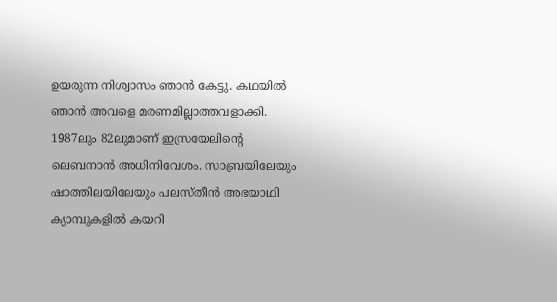ഉയരുന്ന നിശ്വാസം ഞാൻ കേട്ടു. കഥയിൽ ഞാൻ അവളെ മരണമില്ലാത്തവളാക്കി.
1987ലും 82ലുമാണ് ഇസ്രയേലിൻ്റെ ലെബനാൻ അധിനിവേശം. സാബ്രയിലേയും ഷാത്തിലയിലേയും പലസ്തീൻ അഭയാഥി ക്യാമ്പുകളിൽ കയറി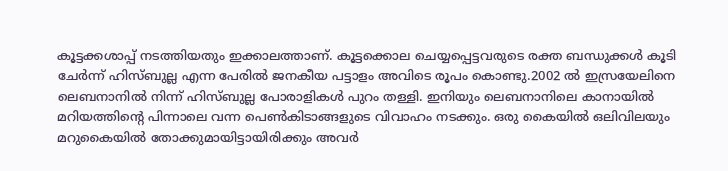കൂട്ടക്കശാപ്പ് നടത്തിയതും ഇക്കാലത്താണ്. കൂട്ടക്കൊല ചെയ്യപ്പെട്ടവരുടെ രക്ത ബന്ധുക്കൾ കൂടി ചേർന്ന് ഹിസ്ബുല്ല എന്ന പേരിൽ ജനകീയ പട്ടാളം അവിടെ രൂപം കൊണ്ടു.2002 ൽ ഇസ്രയേലിനെ ലെബനാനിൽ നിന്ന് ഹിസ്ബുല്ല പോരാളികൾ പുറം തള്ളി. ഇനിയും ലെബനാനിലെ കാനായിൽ മറിയത്തിൻ്റെ പിന്നാലെ വന്ന പെൺകിടാങ്ങളുടെ വിവാഹം നടക്കും. ഒരു കൈയിൽ ഒലിവിലയും മറുകൈയിൽ തോക്കുമായിട്ടായിരിക്കും അവർ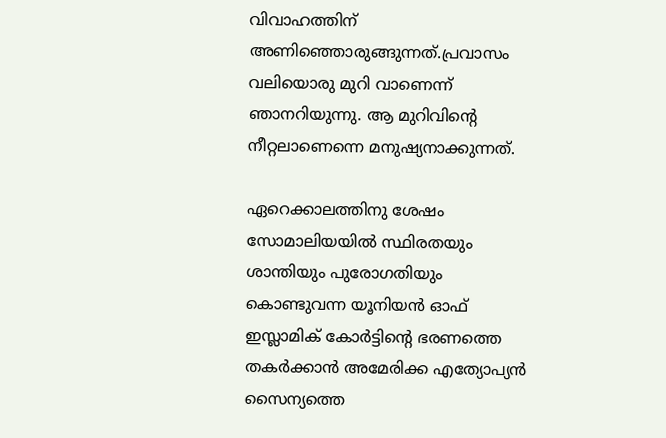വിവാഹത്തിന് അണിഞ്ഞൊരുങ്ങുന്നത്.പ്രവാസം വലിയൊരു മുറി വാണെന്ന് ഞാനറിയുന്നു. ആ മുറിവിൻ്റെ നീറ്റലാണെന്നെ മനുഷ്യനാക്കുന്നത്.

ഏറെക്കാലത്തിനു ശേഷം സോമാലിയയിൽ സ്ഥിരതയും ശാന്തിയും പുരോഗതിയും കൊണ്ടുവന്ന യൂനിയൻ ഓഫ് ഇസ്ലാമിക് കോർട്ടിൻ്റെ ഭരണത്തെ തകർക്കാൻ അമേരിക്ക എത്യോപ്യൻ സൈന്യത്തെ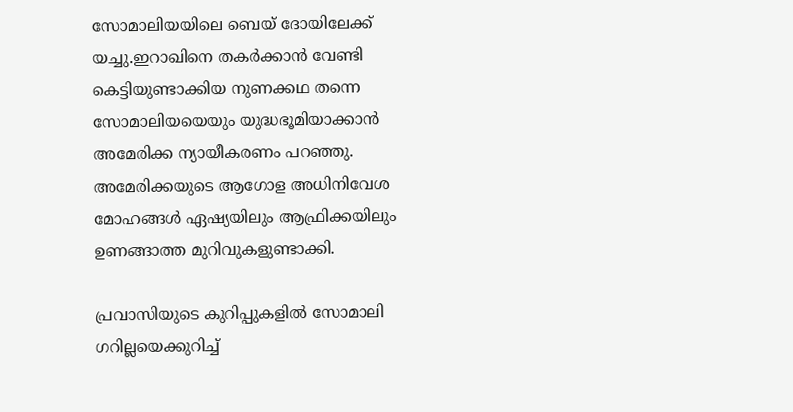സോമാലിയയിലെ ബെയ് ദോയിലേക്ക് യച്ചു.ഇറാഖിനെ തകർക്കാൻ വേണ്ടി കെട്ടിയുണ്ടാക്കിയ നുണക്കഥ തന്നെ സോമാലിയയെയും യുദ്ധഭൂമിയാക്കാൻ അമേരിക്ക ന്യായീകരണം പറഞ്ഞു. അമേരിക്കയുടെ ആഗോള അധിനിവേശ മോഹങ്ങൾ ഏഷ്യയിലും ആഫ്രിക്കയിലും ഉണങ്ങാത്ത മുറിവുകളുണ്ടാക്കി.

പ്രവാസിയുടെ കുറിപ്പുകളിൽ സോമാലി ഗറില്ലയെക്കുറിച്ച്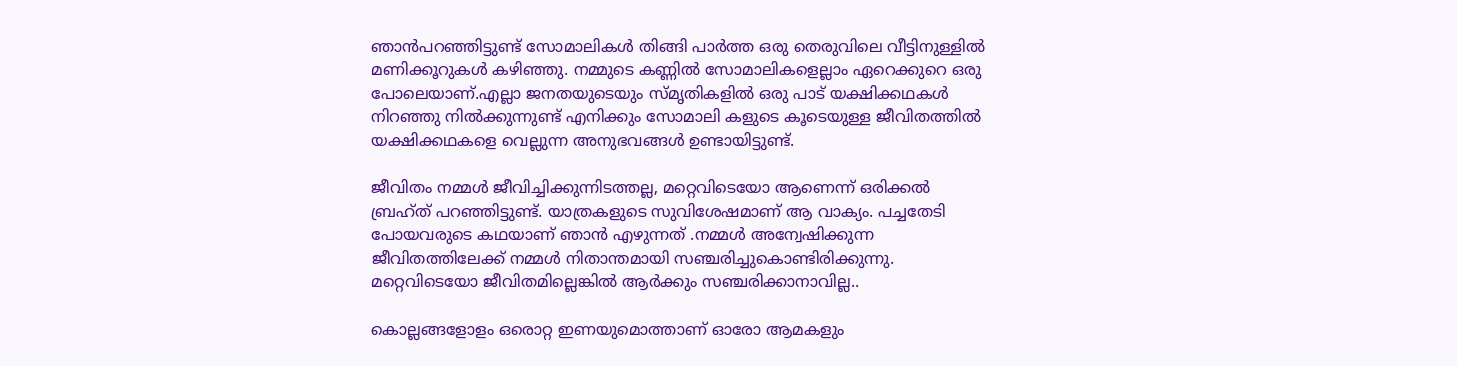ഞാൻപറഞ്ഞിട്ടുണ്ട് സോമാലികൾ തിങ്ങി പാർത്ത ഒരു തെരുവിലെ വീട്ടിനുള്ളിൽ മണിക്കൂറുകൾ കഴിഞ്ഞു. നമ്മുടെ കണ്ണിൽ സോമാലികളെല്ലാം ഏറെക്കുറെ ഒരു പോലെയാണ്.എല്ലാ ജനതയുടെയും സ്മൃതികളിൽ ഒരു പാട് യക്ഷിക്കഥകൾ നിറഞ്ഞു നിൽക്കുന്നുണ്ട് എനിക്കും സോമാലി കളുടെ കൂടെയുള്ള ജീവിതത്തിൽ യക്ഷിക്കഥകളെ വെല്ലുന്ന അനുഭവങ്ങൾ ഉണ്ടായിട്ടുണ്ട്.

ജീവിതം നമ്മൾ ജീവിച്ചിക്കുന്നിടത്തല്ല, മറ്റെവിടെയോ ആണെന്ന് ഒരിക്കൽ ബ്രഹ്ത് പറഞ്ഞിട്ടുണ്ട്. യാത്രകളുടെ സുവിശേഷമാണ് ആ വാക്യം. പച്ചതേടി പോയവരുടെ കഥയാണ് ഞാൻ എഴുന്നത് .നമ്മൾ അന്വേഷിക്കുന്ന ജീവിതത്തിലേക്ക് നമ്മൾ നിതാന്തമായി സഞ്ചരിച്ചുകൊണ്ടിരിക്കുന്നു. മറ്റെവിടെയോ ജീവിതമില്ലെങ്കിൽ ആർക്കും സഞ്ചരിക്കാനാവില്ല..

കൊല്ലങ്ങളോളം ഒരൊറ്റ ഇണയുമൊത്താണ് ഓരോ ആമകളും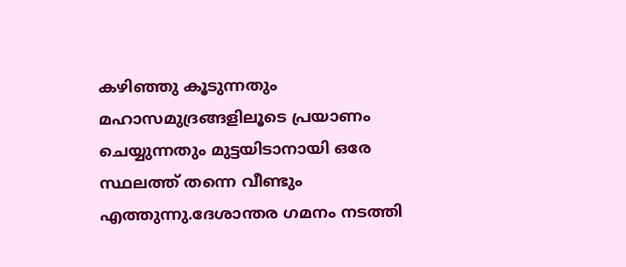കഴിഞ്ഞു കൂടുന്നതും മഹാസമുദ്രങ്ങളിലൂടെ പ്രയാണം ചെയ്യുന്നതും മുട്ടയിടാനായി ഒരേ സ്ഥലത്ത് തന്നെ വീണ്ടും എത്തുന്നു.ദേശാന്തര ഗമനം നടത്തി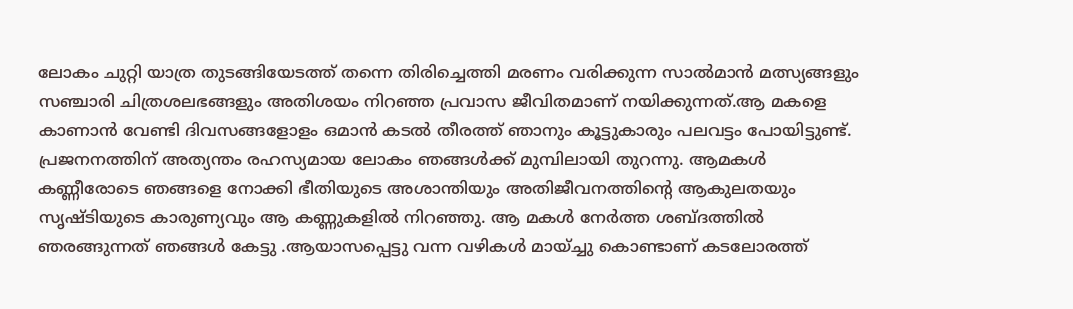ലോകം ചുറ്റി യാത്ര തുടങ്ങിയേടത്ത് തന്നെ തിരിച്ചെത്തി മരണം വരിക്കുന്ന സാൽമാൻ മത്സ്യങ്ങളും സഞ്ചാരി ചിത്രശലഭങ്ങളും അതിശയം നിറഞ്ഞ പ്രവാസ ജീവിതമാണ് നയിക്കുന്നത്.ആ മകളെ കാണാൻ വേണ്ടി ദിവസങ്ങളോളം ഒമാൻ കടൽ തീരത്ത് ഞാനും കൂട്ടുകാരും പലവട്ടം പോയിട്ടുണ്ട്. പ്രജനനത്തിന്‌ അത്യന്തം രഹസ്യമായ ലോകം ഞങ്ങൾക്ക് മുമ്പിലായി തുറന്നു. ആമകൾ കണ്ണീരോടെ ഞങ്ങളെ നോക്കി ഭീതിയുടെ അശാന്തിയും അതിജീവനത്തിൻ്റെ ആകുലതയും സൃഷ്ടിയുടെ കാരുണ്യവും ആ കണ്ണുകളിൽ നിറഞ്ഞു. ആ മകൾ നേർത്ത ശബ്ദത്തിൽ ഞരങ്ങുന്നത് ഞങ്ങൾ കേട്ടു .ആയാസപ്പെട്ടു വന്ന വഴികൾ മായ്ച്ചു കൊണ്ടാണ് കടലോരത്ത്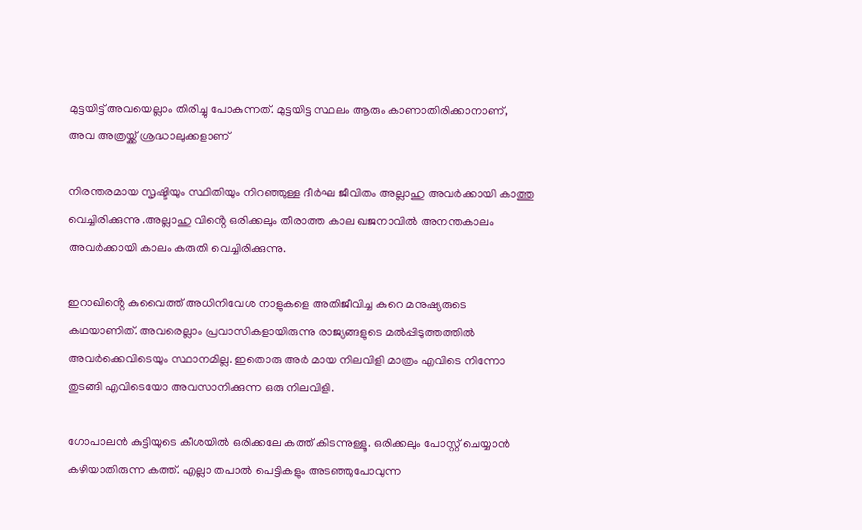മുട്ടയിട്ട് അവയെല്ലാം തിരിച്ചു പോകുന്നത്. മുട്ടയിട്ട സ്ഥലം ആരും കാണാതിരിക്കാനാണ്, അവ അത്രയ്ക്ക് ശ്രദ്ധാലുക്കളാണ്

നിരന്തരമായ സൃഷ്ടിയും സ്ഥിതിയും നിറഞ്ഞുള്ള ദീർഘ ജീവിതം അല്ലാഹു അവർക്കായി കാത്തു വെച്ചിരിക്കുന്നു .അല്ലാഹു വിൻ്റെ ഒരിക്കലും തീരാത്ത കാല ഖജനാവിൽ അനന്തകാലം അവർക്കായി കാലം കരുതി വെച്ചിരിക്കുന്നു.

ഇറാഖിൻ്റെ കുവൈത്ത് അധിനിവേശ നാളുകളെ അതിജീവിച്ച കുറെ മനുഷ്യരുടെ കഥയാണിത്. അവരെല്ലാം പ്രവാസികളായിരുന്നു രാജ്യങ്ങളുടെ മൽപ്പിടുത്തത്തിൽ അവർക്കെവിടെയും സ്ഥാനമില്ല. ഇതൊരു അർ മായ നിലവിളി മാത്രം എവിടെ നിന്നോ തുടങ്ങി എവിടെയോ അവസാനിക്കുന്ന ഒരു നിലവിളി.

ഗോപാലൻ കുട്ടിയുടെ കീശയിൽ ഒരിക്കലേ കത്ത് കിടന്നുള്ളൂ. ഒരിക്കലും പോസ്റ്റ് ചെയ്യാൻ കഴിയാതിരുന്ന കത്ത്. എല്ലാ തപാൽ പെട്ടികളും അടഞ്ഞുപോവുന്ന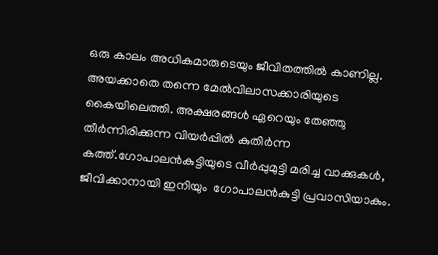ഒരു കാലം അധികമാരുടെയും ജീവിതത്തിൽ കാണില്ല. അയക്കാതെ തന്നെ മേൽവിലാസക്കാരിയുടെ കൈയിലെത്തി. അക്ഷരങ്ങൾ ഏറെയും തേഞ്ഞു തീർന്നിരിക്കുന്ന വിയർപ്പിൽ കുതിർന്ന കത്ത്.ഗോപാലൻകുട്ടിയുടെ വീർപ്പുമുട്ടി മരിച്ച വാക്കുകൾ, ജീവിക്കാനായി ഇനിയും  ഗോപാലൻകുട്ടി പ്രവാസിയാകും.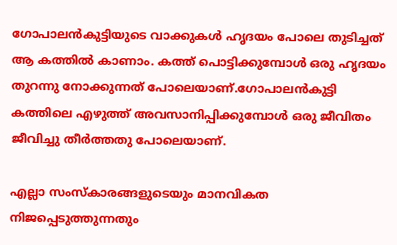ഗോപാലൻകുട്ടിയുടെ വാക്കുകൾ ഹൃദയം പോലെ തുടിച്ചത് ആ കത്തിൽ കാണാം. കത്ത് പൊട്ടിക്കുമ്പോൾ ഒരു ഹൃദയം തുറന്നു നോക്കുന്നത് പോലെയാണ്.ഗോപാലൻകുട്ടി കത്തിലെ എഴുത്ത് അവസാനിപ്പിക്കുമ്പോൾ ഒരു ജീവിതം ജീവിച്ചു തീർത്തതു പോലെയാണ്.

എല്ലാ സംസ്കാരങ്ങളുടെയും മാനവികത നിജപ്പെടുത്തുന്നതും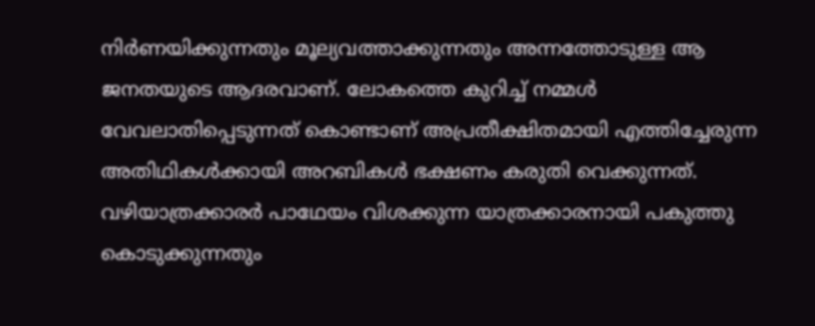നിർണയിക്കുന്നതും മൂല്യവത്താക്കുന്നതും അന്നത്തോടുള്ള ആ ജനതയുടെ ആദരവാണ്. ലോകത്തെ കുറിച്ച് നമ്മൾ വേവലാതിപ്പെടുന്നത് കൊണ്ടാണ് അപ്രതീക്ഷിതമായി എത്തിച്ചേരുന്ന അതിഥികൾക്കായി അറബികൾ ഭക്ഷണം കരുതി വെക്കുന്നത്. വഴിയാത്രക്കാരർ പാഥേയം വിശക്കുന്ന യാത്രക്കാരനായി പകുത്തു കൊടുക്കുന്നതും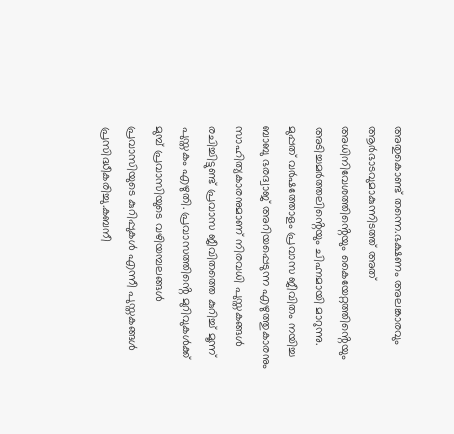അതുകൊണ്ട് തന്നെ.ഭക്ഷണം അലങ്കാരവും ആർഭാടവുമാകുന്നിടത്ത് അത് അധിനിവേശത്തിൻ്റെയും കൈയേറ്റത്തിൻ്റെയും അടിച്ചമർത്തലിൻ്റെയും ചിഹ്നമായി മാറുന്നു.
മുപ്പത് വർഷത്തോളം പ്രവാസ ജീവിതം നയിച്ച ബാബു ഭരദ്വാജ് അറിയപ്പെടുന്ന എഴുത്തുകാരനും സാഹിത്യകാരനുമാണ് നിരവധി പുസ്തകങ്ങൾ രചിച്ചിട്ടുണ്ട് പ്രവാസ ജീവിതത്തെ കുറിച്ച് മൂന്ന് പുസ്തകം എഴുതി. പ്രവാസത്തിൻ്റെ മുറിവുകൾക്ക് മുമ്പ് പ്രവാസിയുടെ വഴിയമ്പലങ്ങൾ പ്രവാസിയുടെ കുറിപ്പുകൾ എന്നീ പുസ്തകങ്ങൾ പ്രസിദ്ധീകരിച്ചു.കബനീ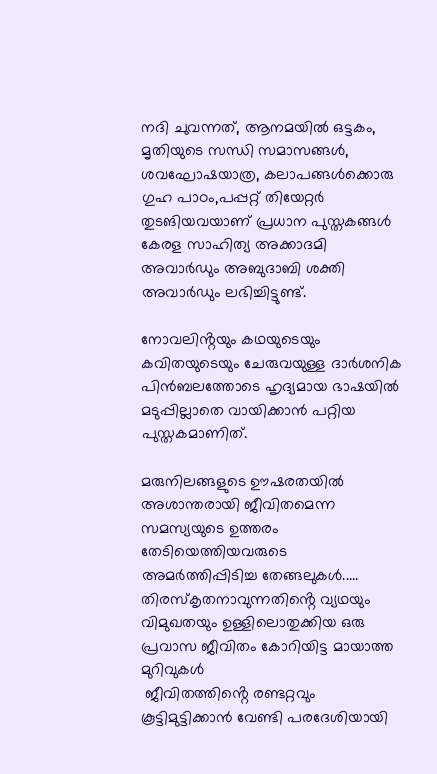നദി ചുവന്നത്, ആനമയിൽ ഒട്ടകം, മൃതിയുടെ സന്ധി സമാസങ്ങൾ, ശവഘോഷയാത്ര, കലാപങ്ങൾക്കൊരു ഗുഹ പാഠം,പപ്പറ്റ് തിയേറ്റർ തുടങിയവയാണ് പ്രധാന പുസ്തകങ്ങൾ കേരള സാഹിത്യ അക്കാദമി അവാർഡും അബുദാബി ശക്തി അവാർഡും ലഭിച്ചിട്ടുണ്ട്.

നോവലിൻ്റയും കഥയുടെയും കവിതയുടെയും ചേരുവയുള്ള ദാർശനിക പിൻബലത്തോടെ ഹൃദ്യമായ ഭാഷയിൽ മടുപ്പില്ലാതെ വായിക്കാൻ പറ്റിയ പുസ്തകമാണിത്.

മരുനിലങ്ങളുടെ ഊഷരതയിൽ അശാന്തരായി ജീവിതമെന്ന സമസ്യയുടെ ഉത്തരം തേടിയെത്തിയവരുടെ അമർത്തിപ്പിടിച്ച തേങ്ങലുകൾ.....
തിരസ്കൃതനാവുന്നതിൻ്റെ വ്യഥയും വിമുഖതയും ഉള്ളിലൊതുക്കിയ ഒരു പ്രവാസ ജീവിതം കോറിയിട്ട മായാത്ത മുറിവുകൾ
 ജീവിതത്തിൻ്റെ രണ്ടറ്റവും കൂട്ടിമുട്ടിക്കാൻ വേണ്ടി പരദേശിയായി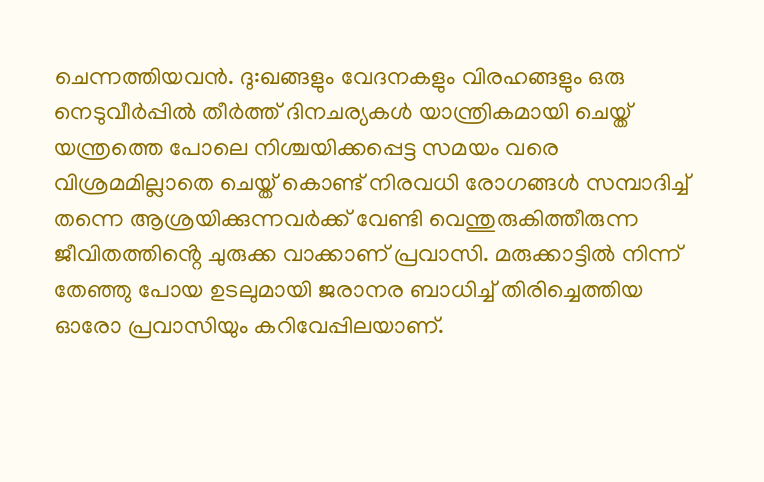ചെന്നത്തിയവൻ. ദു:ഖങ്ങളും വേദനകളും വിരഹങ്ങളും ഒരു നെടുവീർപ്പിൽ തീർത്ത് ദിനചര്യകൾ യാന്ത്രികമായി ചെയ്ത് യന്ത്രത്തെ പോലെ നിശ്ചയിക്കപ്പെട്ട സമയം വരെ വിശ്രമമില്ലാതെ ചെയ്ത് കൊണ്ട് നിരവധി രോഗങ്ങൾ സമ്പാദിച്ച് തന്നെ ആശ്രയിക്കുന്നവർക്ക് വേണ്ടി വെന്തുരുകിത്തീരുന്ന ജീവിതത്തിൻ്റെ ചുരുക്ക വാക്കാണ് പ്രവാസി. മരുക്കാട്ടിൽ നിന്ന് തേഞ്ഞു പോയ ഉടലുമായി ജരാനര ബാധിച്ച് തിരിച്ചെത്തിയ ഓരോ പ്രവാസിയും കറിവേപ്പിലയാണ്.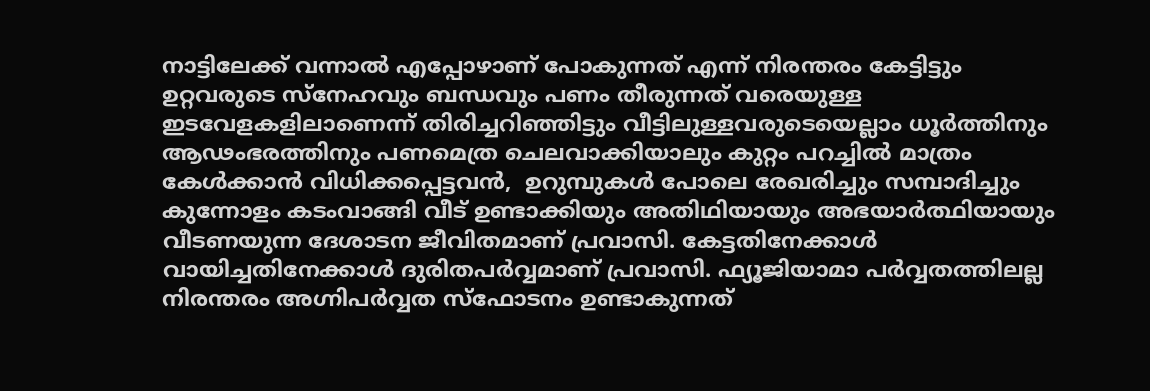നാട്ടിലേക്ക് വന്നാൽ എപ്പോഴാണ് പോകുന്നത് എന്ന് നിരന്തരം കേട്ടിട്ടും ഉറ്റവരുടെ സ്നേഹവും ബന്ധവും പണം തീരുന്നത് വരെയുള്ള ഇടവേളകളിലാണെന്ന് തിരിച്ചറിഞ്ഞിട്ടും വീട്ടിലുള്ളവരുടെയെല്ലാം ധൂർത്തിനും ആഢംഭരത്തിനും പണമെത്ര ചെലവാക്കിയാലും കുറ്റം പറച്ചിൽ മാത്രം കേൾക്കാൻ വിധിക്കപ്പെട്ടവൻ,  ഉറുമ്പുകൾ പോലെ രേഖരിച്ചും സമ്പാദിച്ചും കുന്നോളം കടംവാങ്ങി വീട് ഉണ്ടാക്കിയും അതിഥിയായും അഭയാർത്ഥിയായും വീടണയുന്ന ദേശാടന ജീവിതമാണ് പ്രവാസി. കേട്ടതിനേക്കാൾ വായിച്ചതിനേക്കാൾ ദുരിതപർവ്വമാണ് പ്രവാസി. ഫ്യൂജിയാമാ പർവ്വതത്തിലല്ല നിരന്തരം അഗ്നിപർവ്വത സ്ഫോടനം ഉണ്ടാകുന്നത്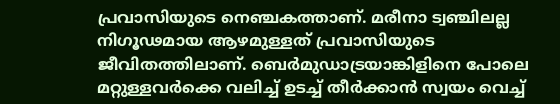പ്രവാസിയുടെ നെഞ്ചകത്താണ്. മരീനാ ട്വഞ്ചിലല്ല നിഗൂഢമായ ആഴമുള്ളത് പ്രവാസിയുടെ ജീവിതത്തിലാണ്. ബെർമുഡാട്രയാങ്കിളിനെ പോലെ മറ്റുള്ളവർക്കെ വലിച്ച് ഉടച്ച് തീർക്കാൻ സ്വയം വെച്ച്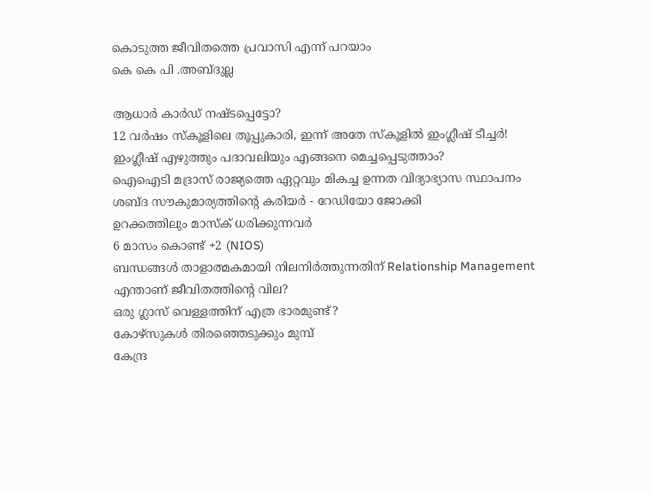കൊടുത്ത ജീവിതത്തെ പ്രവാസി എന്ന് പറയാം
കെ കെ പി .അബ്ദുല്ല

ആധാര്‍ കാര്‍ഡ് നഷ്ടപ്പെട്ടോ?
12 വർഷം സ്കൂളിലെ തൂപ്പുകാരി, ഇന്ന് അതേ സ്കൂളിൽ ഇംഗ്ലീഷ് ടീച്ചർ!
ഇംഗ്ലീഷ് എഴുത്തും പദാവലിയും എങ്ങനെ മെച്ചപ്പെടുത്താം?
ഐഐടി മദ്രാസ് രാജ്യത്തെ ഏറ്റവും മികച്ച ഉന്നത വിദ്യാഭ്യാസ സ്ഥാപനം
ശബ്ദ സൗകുമാര്യത്തിൻ്റെ കരിയർ - റേഡിയോ ജോക്കി
ഉറക്കത്തിലും മാസ്ക് ധരിക്കുന്നവർ
6 മാസം കൊണ്ട് +2 (NIOS)
ബന്ധങ്ങൾ താളാത്മകമായി നിലനിർത്തുന്നതിന് Relationship Management
എന്താണ് ജീവിതത്തിന്റെ വില?
ഒരു ഗ്ലാസ്‌ വെള്ളത്തിന് എത്ര ഭാരമുണ്ട്?
കോഴ്‌സുകൾ തിരഞ്ഞെടുക്കും മുമ്പ്
കേന്ദ്ര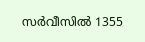സർവീസിൽ 1355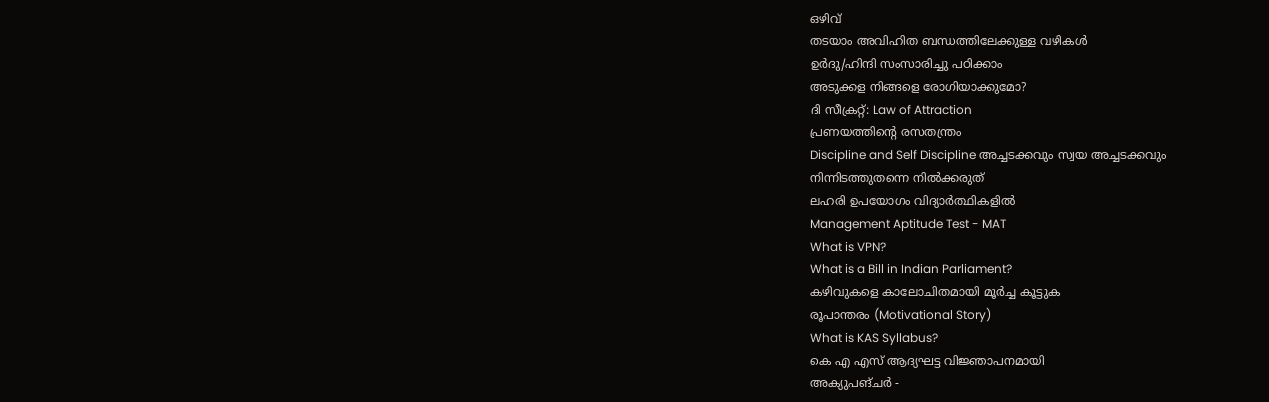ഒഴിവ്
തടയാം അവിഹിത ബന്ധത്തിലേക്കുള്ള വഴികള്‍
ഉർദു/ഹിന്ദി സംസാരിച്ചു പഠിക്കാം
അടുക്കള നിങ്ങളെ രോഗിയാക്കുമോ?
ദി സീക്രറ്റ്: Law of Attraction
പ്രണയത്തിന്റെ രസതന്ത്രം
Discipline and Self Discipline അച്ചടക്കവും സ്വയ അച്ചടക്കവും
നിന്നിടത്തുതന്നെ നില്‍ക്കരുത്
ലഹരി ഉപയോഗം വിദ്യാർത്ഥികളിൽ
Management Aptitude Test - MAT
What is VPN?
What is a Bill in Indian Parliament?
കഴിവുകളെ കാലോചിതമായി മൂർച്ച കൂട്ടുക
രൂപാന്തരം (Motivational Story)
What is KAS Syllabus?
കെ എ എസ് ആദ്യഘട്ട വിജ്ഞാപനമായി
അക്യുപങ്‌ചർ -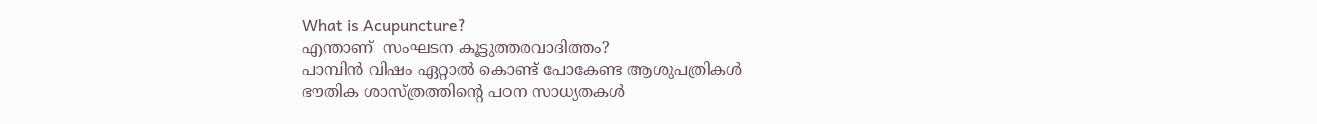What is Acupuncture?
എന്താണ്‌  സംഘടന കൂട്ടുത്തരവാദിത്തം?
പാമ്പിൻ വിഷം ഏറ്റാൽ കൊണ്ട് പോകേണ്ട ആശുപത്രികൾ
ഭൗതിക ശാസ്ത്രത്തിന്റെ പഠന സാധ്യതകൾ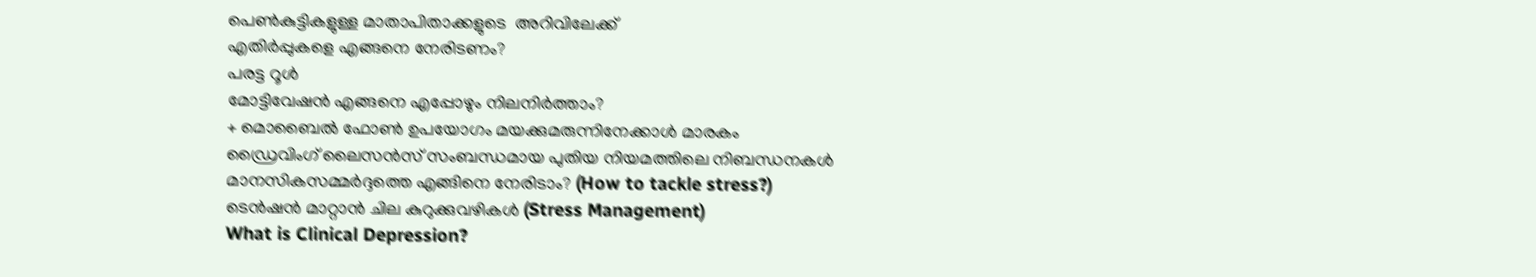പെൺകുട്ടികളുള്ള മാതാപിതാക്കളുടെ  അറിവിലേക്ക്
എതിര്‍പ്പുകളെ എങ്ങനെ നേരിടണം?
പരട്ട റൂൾ
മോട്ടിവേഷൻ എങ്ങനെ എപ്പോഴും നിലനിർത്താം?
+ മൊബൈൽ ഫോണ്‍ ഉപയോഗം മയക്കുമരുന്നിനേക്കാൾ മാരകം
ഡ്രൈവിംഗ് ലൈസൻസ് സംബന്ധമായ പുതിയ നിയമത്തിലെ നിബന്ധനകൾ
മാനസികസമ്മര്‍ദ്ദത്തെ എങ്ങിനെ നേരിടാം? (How to tackle stress?)
ടെന്‍ഷന്‍ മാറ്റാന്‍ ചില കുറുക്കുവഴികള്‍ (Stress Management)
What is Clinical Depression?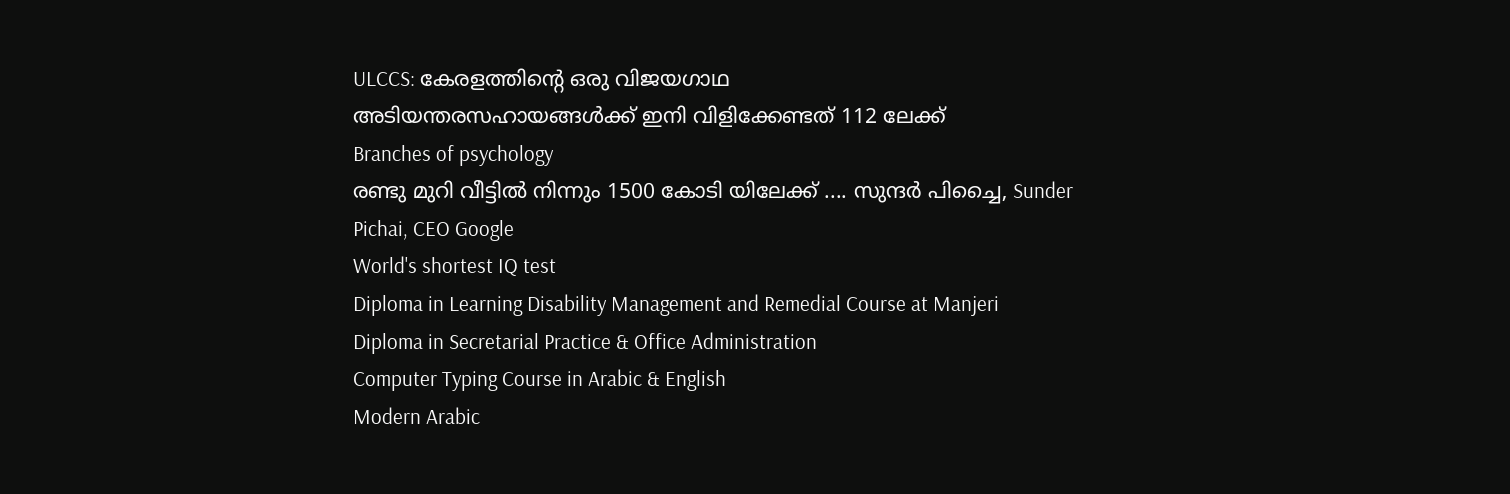ULCCS: കേരളത്തിന്റെ ഒരു വിജയഗാഥ
അടിയന്തരസഹായങ്ങള്‍ക്ക് ഇനി വിളിക്കേണ്ടത് 112 ലേക്ക്
Branches of psychology
രണ്ടു മുറി വീട്ടിൽ നിന്നും 1500 കോടി യിലേക്ക് .... സുന്ദർ പിച്ചൈ, Sunder Pichai, CEO Google
World's shortest IQ test
Diploma in Learning Disability Management and Remedial Course at Manjeri
Diploma in Secretarial Practice & Office Administration
Computer Typing Course in Arabic & English
Modern Arabic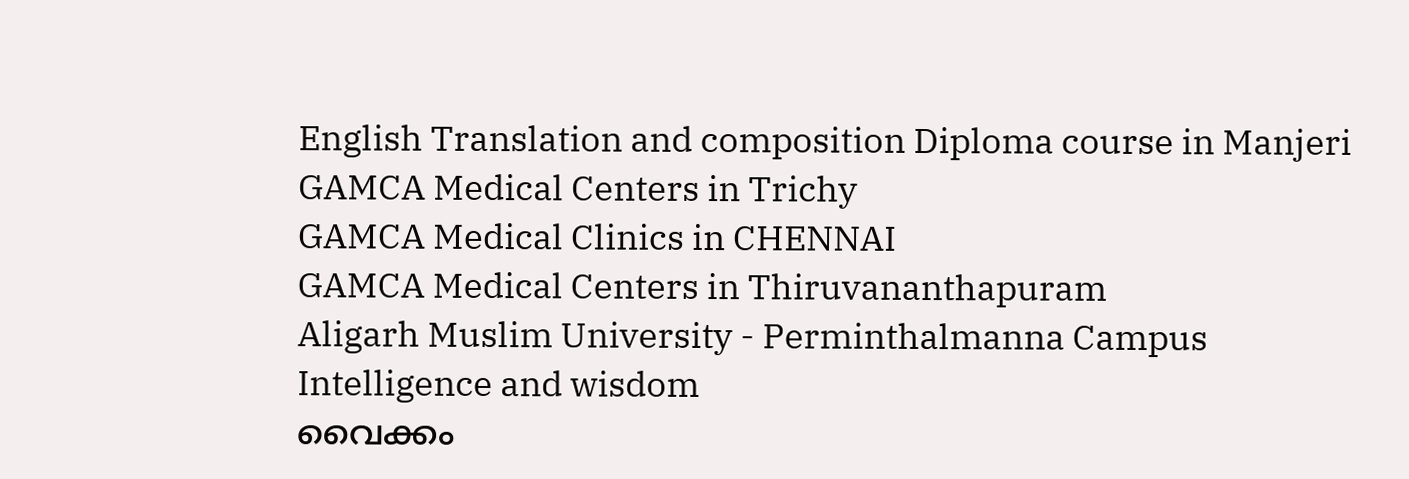English Translation and composition Diploma course in Manjeri
GAMCA Medical Centers in Trichy
GAMCA Medical Clinics in CHENNAI
GAMCA Medical Centers in Thiruvananthapuram
Aligarh Muslim University - Perminthalmanna Campus
Intelligence and wisdom
വൈക്കം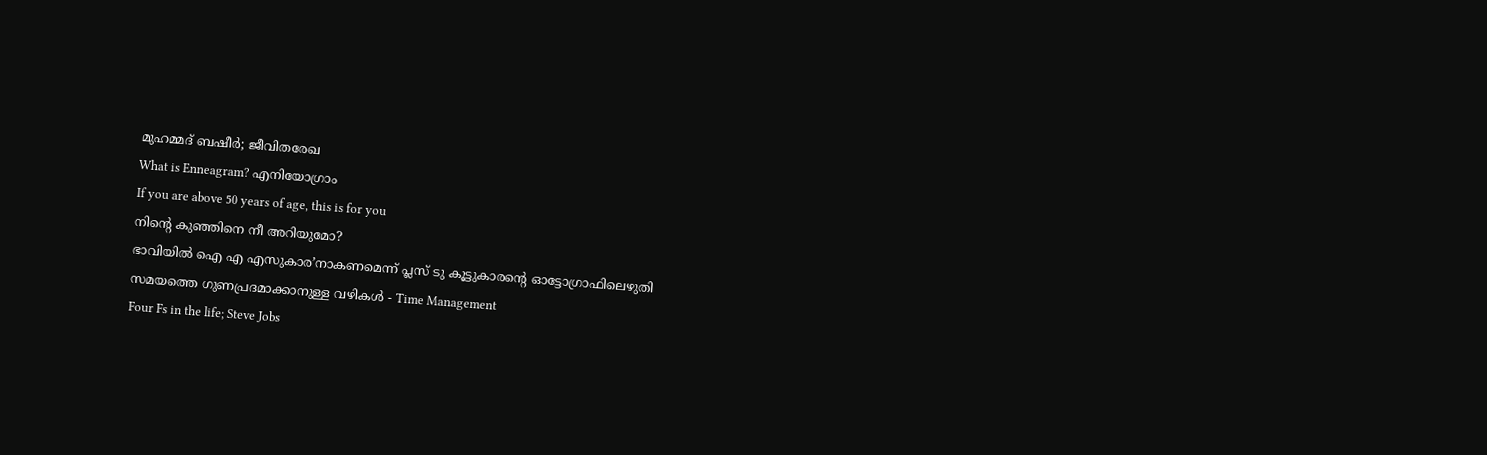മുഹമ്മദ് ബഷീർ; ജീവിതരേഖ
What is Enneagram? എനിയോഗ്രാം
If you are above 50 years of age, this is for you
നിന്റെ കുഞ്ഞിനെ നീ അറിയുമോ?
ഭാവിയിൽ ഐ എ എസുകാര’നാകണമെന്ന് പ്ലസ് ടു കൂട്ടുകാരന്റെ ഓട്ടോഗ്രാഫിലെഴുതി
സമയത്തെ ഗുണപ്രദമാക്കാനുള്ള വഴികൾ - Time Management
Four Fs in the life; Steve Jobs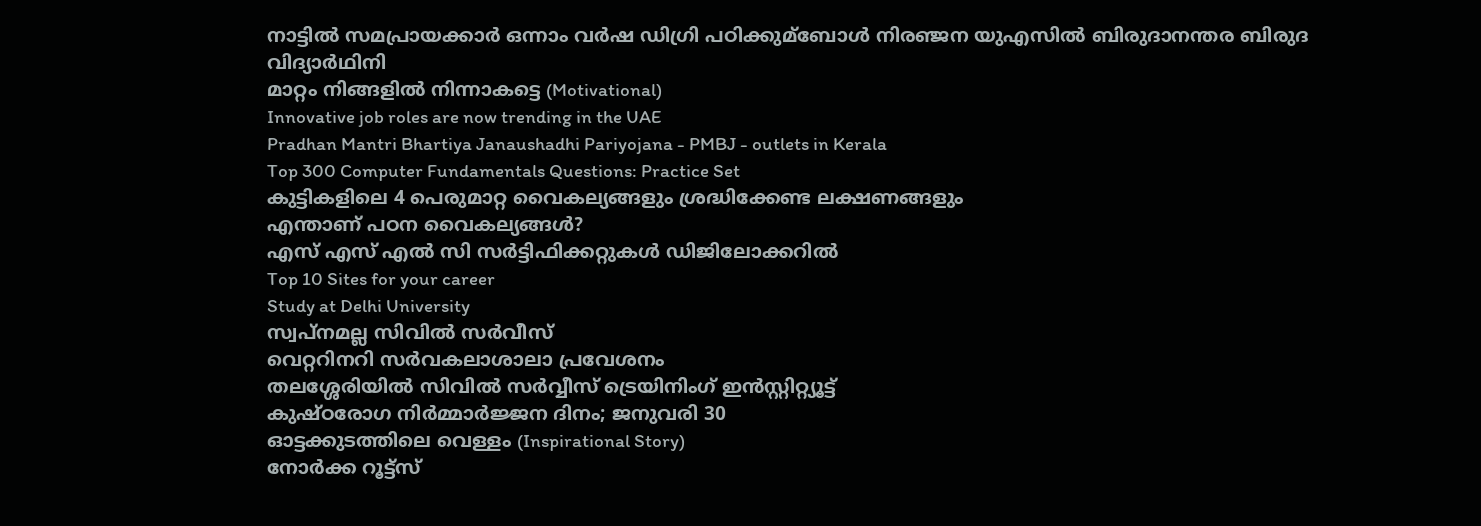നാട്ടില്‍ സമപ്രായക്കാര്‍ ഒന്നാം വര്‍ഷ ഡിഗ്രി പഠിക്കുമ്ബോള്‍ നിരഞ്ജന യുഎസില്‍ ബിരുദാനന്തര ബിരുദ വിദ്യാര്‍ഥിനി
മാറ്റം നിങ്ങളിൽ നിന്നാകട്ടെ (Motivational)
Innovative job roles are now trending in the UAE
Pradhan Mantri Bhartiya Janaushadhi Pariyojana - PMBJ - outlets in Kerala
Top 300 Computer Fundamentals Questions: Practice Set
കുട്ടികളിലെ 4 പെരുമാറ്റ വൈകല്യങ്ങളും ശ്രദ്ധിക്കേണ്ട ലക്ഷണങ്ങളും
എന്താണ് പഠന വൈകല്യങ്ങൾ?
എസ് എസ് എല്‍ സി സര്‍ട്ടിഫിക്കറ്റുകള്‍ ഡിജിലോക്കറില്‍
Top 10 Sites for your career
Study at Delhi University
സ്വപ്‌നമല്ല സിവിൽ സർവീസ്
വെറ്ററിനറി സർവകലാശാലാ പ്രവേശനം
തലശ്ശേരിയിൽ സിവിൽ സർവ്വീസ് ട്രെയിനിംഗ് ഇൻസ്റ്റിറ്റ്യൂട്ട്
കുഷ്ഠരോഗ നിര്‍മ്മാര്‍ജ്ജന ദിനം; ജനുവരി 30
ഓട്ടക്കുടത്തിലെ വെള്ളം (Inspirational Story)
നോർക്ക റൂട്ട്‌സ്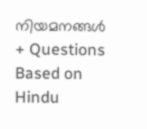നിയമനങ്ങൾ
+ Questions Based on Hindu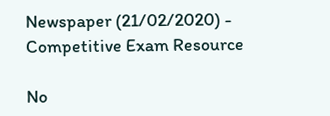Newspaper (21/02/2020) - Competitive Exam Resource

No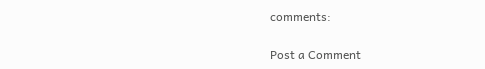comments:

Post a Comment